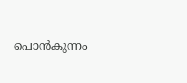പൊൻകുന്നം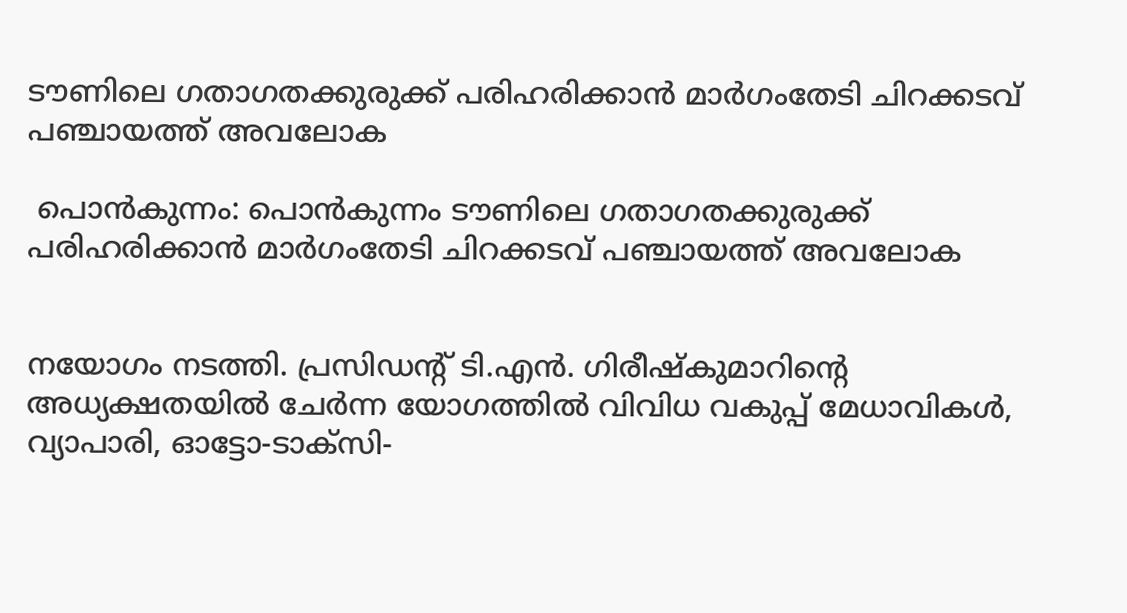ടൗണിലെ ഗതാഗതക്കുരുക്ക് പരിഹരിക്കാൻ മാർഗംതേടി ചിറക്കടവ് പഞ്ചായത്ത് അവലോക

 പൊൻകുന്നം: പൊൻകുന്നം ടൗണിലെ ഗതാഗതക്കുരുക്ക് പരിഹരിക്കാൻ മാർഗംതേടി ചിറക്കടവ് പഞ്ചായത്ത് അവലോക


നയോഗം നടത്തി. പ്രസിഡന്‍റ് ടി.എൻ. ഗിരീഷ്‌കുമാറിന്‍റെ അധ്യക്ഷതയിൽ ചേർന്ന യോഗത്തിൽ വിവിധ വകുപ്പ് മേധാവികൾ, വ്യാപാരി, ഓട്ടോ-ടാക്‌സി-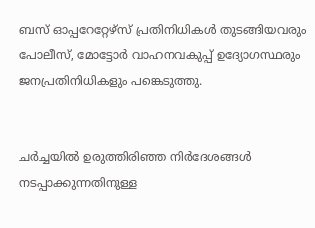ബസ് ഓപ്പറേറ്റേഴ്‌സ് പ്രതിനിധികൾ തുടങ്ങിയവരും പോലീസ്, മോട്ടോർ വാഹനവകുപ്പ് ഉദ്യോഗസ്ഥരും ജനപ്രതിനിധികളും പങ്കെടുത്തു.


ചർച്ചയിൽ ഉരുത്തിരിഞ്ഞ നിർദേശങ്ങൾ നടപ്പാക്കുന്നതിനുള്ള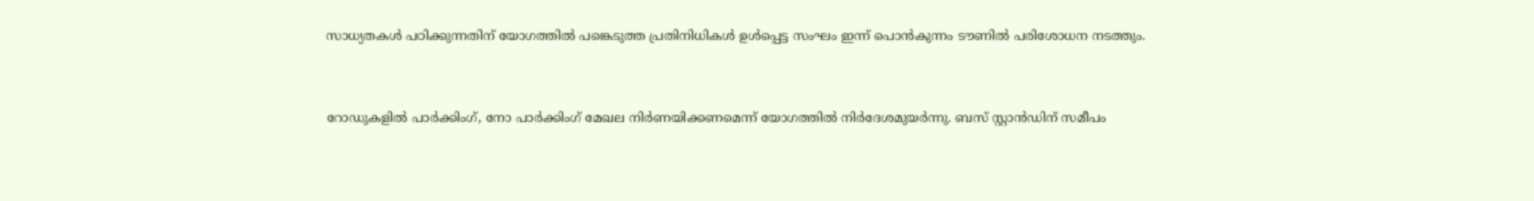സാധ്യതകൾ പഠിക്കുന്നതിന് യോഗത്തിൽ പങ്കെടുത്ത പ്രതിനിധികൾ ഉൾപ്പെട്ട സംഘം ഇന്ന് പൊൻകുന്നം ടൗണിൽ പരിശോധന നടത്തും.


റോഡുകളിൽ പാർക്കിംഗ്, നോ പാർക്കിംഗ് മേഖല നിർണയിക്കണമെന്ന് യോഗത്തിൽ നിർദേശമുയർന്നു. ബസ് സ്റ്റാൻഡിന് സമീപം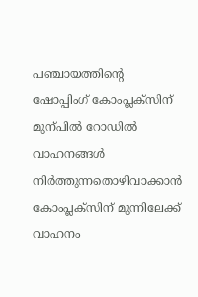പഞ്ചായത്തിന്‍റെ ഷോപ്പിംഗ് കോംപ്ലക്‌സിന് മുന്പിൽ റോഡിൽ വാഹനങ്ങൾ നിർത്തുന്നതൊഴിവാക്കാൻ കോംപ്ലക്‌സിന് മുന്നിലേക്ക് വാഹനം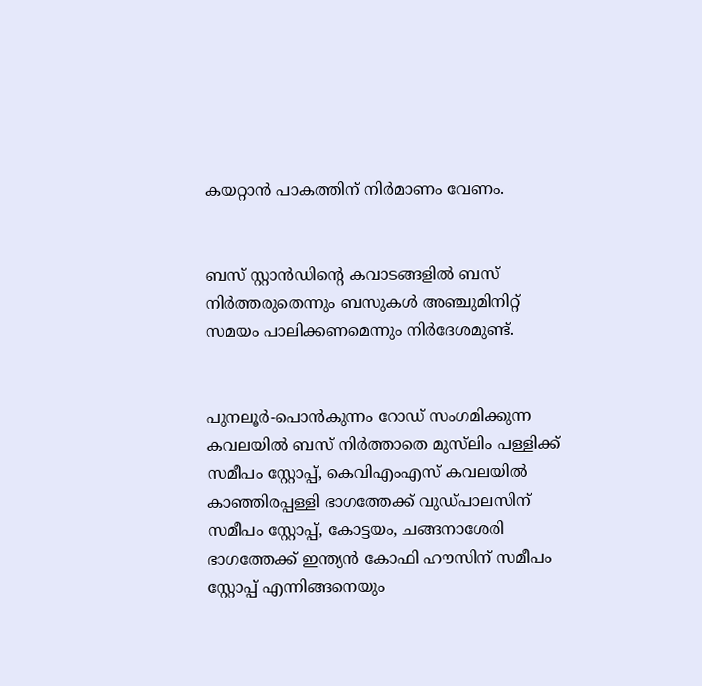കയറ്റാൻ പാകത്തിന് നിർമാണം വേണം.


ബസ് സ്റ്റാൻഡിന്‍റെ കവാടങ്ങളിൽ ബസ് നിർത്തരുതെന്നും ബസുകൾ അഞ്ചുമിനിറ്റ് സമയം പാലിക്കണമെന്നും നിർദേശമുണ്ട്.


പുനലൂർ-പൊൻകുന്നം റോഡ് സംഗമിക്കുന്ന കവലയിൽ ബസ് നിർത്താതെ മുസ്‌ലിം പള്ളിക്ക് സമീപം സ്റ്റോപ്പ്, കെവിഎംഎസ് കവലയിൽ കാഞ്ഞിരപ്പള്ളി ഭാഗത്തേക്ക് വുഡ്‌പാലസിന് സമീപം സ്റ്റോപ്പ്, കോട്ടയം, ചങ്ങനാശേരി ഭാഗത്തേക്ക് ഇന്ത്യൻ കോഫി ഹൗസിന് സമീപം സ്റ്റോപ്പ് എന്നിങ്ങനെയും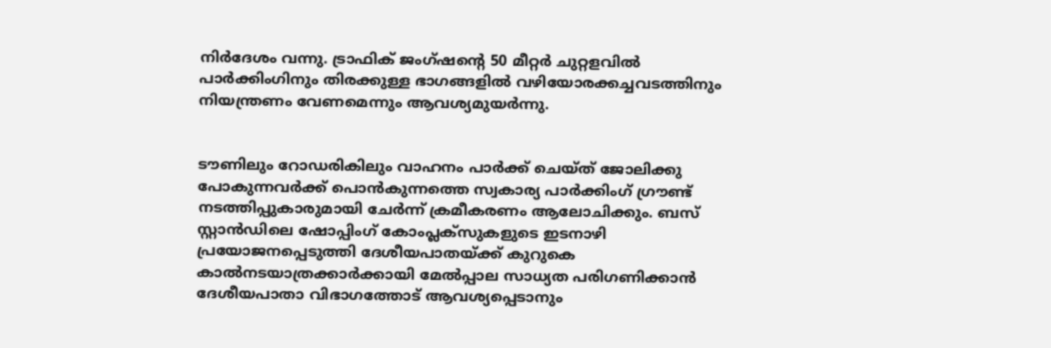നിർദേശം വന്നു. ട്രാഫിക് ജംഗ്ഷന്‍റെ 50 മീറ്റർ ചുറ്റളവിൽ പാർക്കിംഗിനും തിരക്കുള്ള ഭാഗങ്ങളിൽ വഴിയോരക്കച്ചവടത്തിനും നിയന്ത്രണം വേണമെന്നും ആവശ്യമുയർന്നു.


ടൗണിലും റോഡരികിലും വാഹനം പാർക്ക് ചെയ്ത് ജോലിക്കു പോകുന്നവർക്ക് പൊൻകുന്നത്തെ സ്വകാര്യ പാർക്കിംഗ് ഗ്രൗണ്ട് നടത്തിപ്പുകാരുമായി ചേർന്ന് ക്രമീകരണം ആലോചിക്കും. ബസ് സ്റ്റാൻഡിലെ ഷോപ്പിംഗ് കോംപ്ലക്‌സുകളുടെ ഇടനാഴി പ്രയോജനപ്പെടുത്തി ദേശീയപാതയ്ക്ക് കുറുകെ കാൽനടയാത്രക്കാർക്കായി മേൽപ്പാല സാധ്യത പരിഗണിക്കാൻ ദേശീയപാതാ വിഭാഗത്തോട് ആവശ്യപ്പെടാനും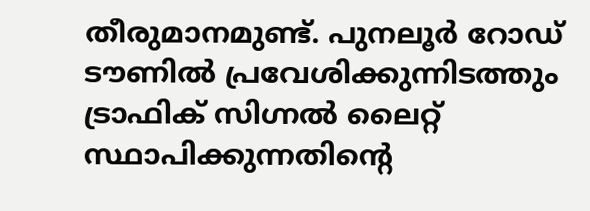തീരുമാനമുണ്ട്. പുനലൂർ റോഡ് ടൗണിൽ പ്രവേശിക്കുന്നിടത്തും ട്രാഫിക് സിഗ്നൽ ലൈറ്റ് സ്ഥാപിക്കുന്നതിന്‍റെ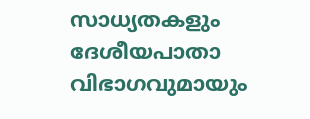സാധ്യതകളും ദേശീയപാതാ വിഭാഗവുമായും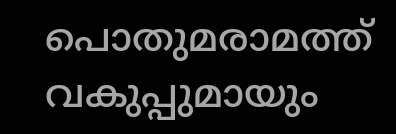പൊതുമരാമത്ത് വകുപ്പുമായും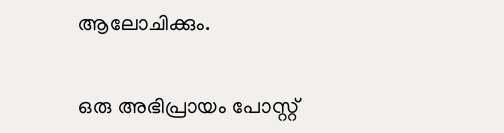ആലോചിക്കും.

ഒരു അഭിപ്രായം പോസ്റ്റ്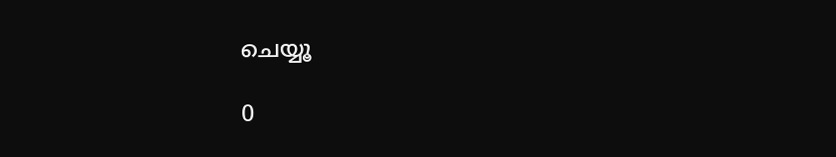ചെയ്യൂ

0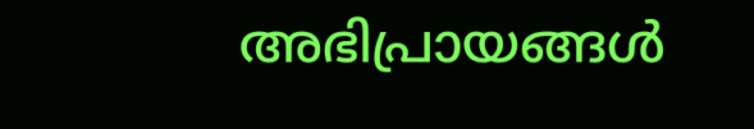അഭിപ്രായങ്ങള്‍